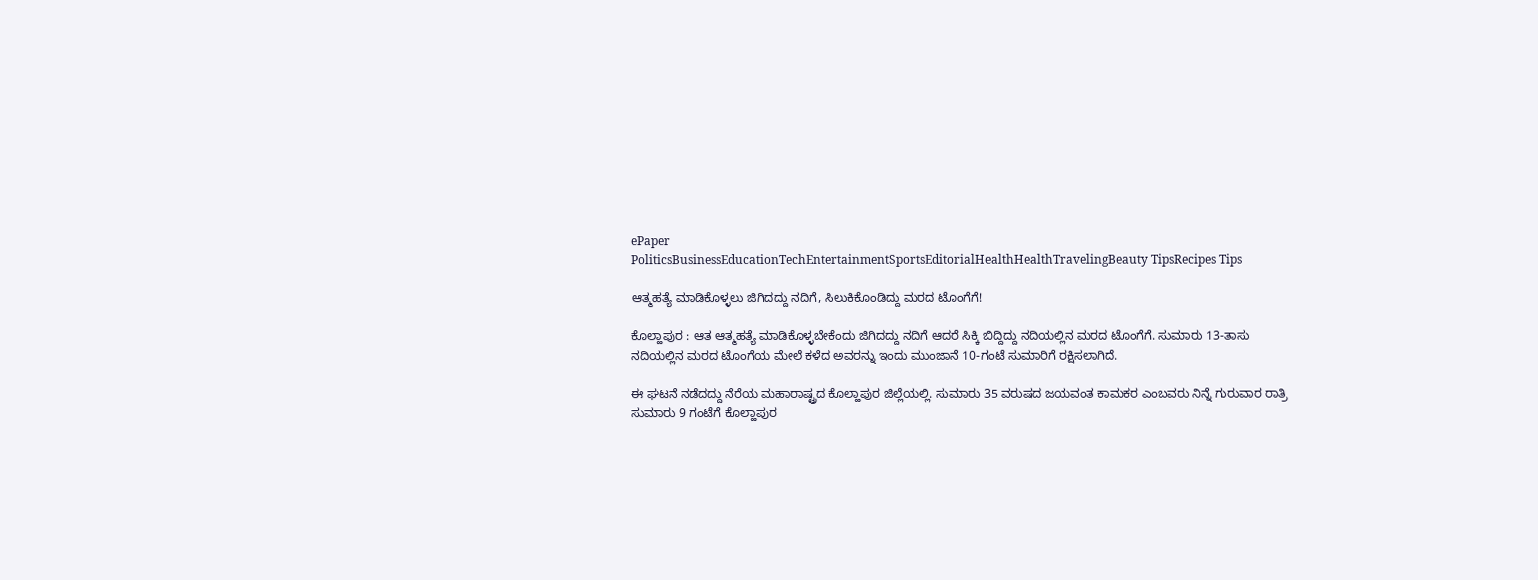ePaper
PoliticsBusinessEducationTechEntertainmentSportsEditorialHealthHealthTravelingBeauty TipsRecipes Tips

ಆತ್ಮಹತ್ಯೆ ಮಾಡಿಕೊಳ್ಳಲು ಜಿಗಿದದ್ದು ನದಿಗೆ, ಸಿಲುಕಿಕೊಂಡಿದ್ದು ಮರದ ಟೊಂಗೆಗೆ!

ಕೊಲ್ಹಾಪುರ : ಆತ ಆತ್ಮಹತ್ಯೆ ಮಾಡಿಕೊಳ್ಳಬೇಕೆಂದು ಜಿಗಿದದ್ದು ನದಿಗೆ ಆದರೆ ಸಿಕ್ಕಿ ಬಿದ್ದಿದ್ದು ನದಿಯಲ್ಲಿನ ಮರದ ಟೊಂಗೆಗೆ. ಸುಮಾರು 13-ತಾಸು ನದಿಯಲ್ಲಿನ ಮರದ ಟೊಂಗೆಯ ಮೇಲೆ ಕಳೆದ ಅವರನ್ನು ಇಂದು ಮುಂಜಾನೆ 10-ಗಂಟೆ ಸುಮಾರಿಗೆ ರಕ್ಷಿಸಲಾಗಿದೆ.

ಈ ಘಟನೆ ನಡೆದದ್ದು ನೆರೆಯ ಮಹಾರಾಷ್ಟ್ರದ ಕೊಲ್ಹಾಪುರ ಜಿಲ್ಲೆಯಲ್ಲಿ. ಸುಮಾರು 35 ವರುಷದ ಜಯವಂತ ಕಾಮಕರ ಎಂಬವರು ನಿನ್ನೆ ಗುರುವಾರ ರಾತ್ರಿ ಸುಮಾರು 9 ಗಂಟೆಗೆ ಕೊಲ್ಹಾಪುರ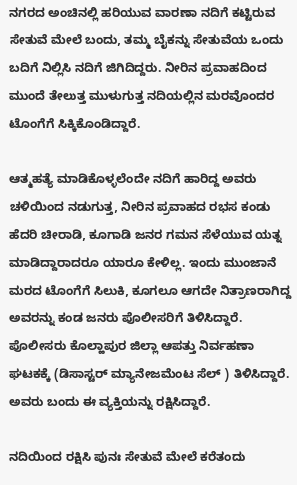ನಗರದ ಅಂಚಿನಲ್ಲಿ ಹರಿಯುವ ವಾರಣಾ ನದಿಗೆ ಕಟ್ಟಿರುವ ಸೇತುವೆ ಮೇಲೆ ಬಂದು, ತಮ್ಮ ಬೈಕನ್ನು ಸೇತುವೆಯ ಒಂದು ಬದಿಗೆ ನಿಲ್ಲಿಸಿ ನದಿಗೆ ಜಿಗಿದಿದ್ದರು. ನೀರಿನ ಪ್ರವಾಹದಿಂದ ಮುಂದೆ ತೇಲುತ್ತ ಮುಳುಗುತ್ತ ನದಿಯಲ್ಲಿನ ಮರವೊಂದರ ಟೊಂಗೆಗೆ ಸಿಕ್ಕಿಕೊಂಡಿದ್ದಾರೆ.

ಆತ್ಮಹತ್ಯೆ ಮಾಡಿಕೊಳ್ಳಲೆಂದೇ ನದಿಗೆ ಹಾರಿದ್ದ ಅವರು ಚಳಿಯಿಂದ ನಡುಗುತ್ತ, ನೀರಿನ ಪ್ರವಾಹದ ರಭಸ ಕಂಡು ಹೆದರಿ ಚೀರಾಡಿ, ಕೂಗಾಡಿ ಜನರ ಗಮನ ಸೆಳೆಯುವ ಯತ್ನ ಮಾಡಿದ್ದಾರಾದರೂ ಯಾರೂ ಕೇಳಿಲ್ಲ. ಇಂದು ಮುಂಜಾನೆ ಮರದ ಟೊಂಗೆಗೆ ಸಿಲುಕಿ, ಕೂಗಲೂ ಆಗದೇ ನಿತ್ರಾಣರಾಗಿದ್ದ ಅವರನ್ನು ಕಂಡ ಜನರು ಪೊಲೀಸರಿಗೆ ತಿಳಿಸಿದ್ದಾರೆ. ಪೊಲೀಸರು ಕೊಲ್ಹಾಪುರ ಜಿಲ್ಲಾ ಆಪತ್ತು ನಿರ್ವಹಣಾ ಘಟಕಕ್ಕೆ (ಡಿಸಾಸ್ಟರ್ ಮ್ಯಾನೇಜಮೆಂಟ ಸೆಲ್ ) ತಿಳಿಸಿದ್ದಾರೆ. ಅವರು ಬಂದು ಈ ವ್ಯಕ್ತಿಯನ್ನು ರಕ್ಷಿಸಿದ್ದಾರೆ.

ನದಿಯಿಂದ ರಕ್ಷಿಸಿ ಪುನಃ ಸೇತುವೆ ಮೇಲೆ ಕರೆತಂದು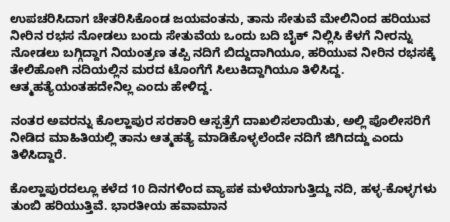ಉಪಚರಿಸಿದಾಗ ಚೇತರಿಸಿಕೊಂಡ ಜಯವಂತನು, ತಾನು ಸೇತುವೆ ಮೇಲಿನಿಂದ ಹರಿಯುವ ನೀರಿನ ರಭಸ ನೋಡಲು ಬಂದು ಸೇತುವೆಯ ಒಂದು ಬದಿ ಬೈಕ್ ನಿಲ್ಲಿಸಿ ಕೆಳಗೆ ನೀರನ್ನು ನೋಡಲು ಬಗ್ಗಿದ್ದಾಗ ನಿಯಂತ್ರಣ ತಪ್ಪಿ ನದಿಗೆ ಬಿದ್ದುದಾಗಿಯೂ, ಹರಿಯುವ ನೀರಿನ ರಭಸಕ್ಕೆ ತೇಲಿಹೋಗಿ ನದಿಯಲ್ಲಿನ ಮರದ ಟೊಂಗೆಗೆ ಸಿಲುಕಿದ್ದಾಗಿಯೂ ತಿಳಿಸಿದ್ದ. ಆತ್ಮಹತ್ಯೆಯಂತಹದೇನಿಲ್ಲ ಎಂದು ಹೇಳಿದ್ದ.

ನಂತರ ಅವರನ್ನು ಕೊಲ್ಹಾಪುರ ಸರಕಾರಿ ಆಸ್ಪತ್ರೆಗೆ ದಾಖಲಿಸಲಾಯಿತು, ಅಲ್ಲಿ ಪೊಲೀಸರಿಗೆ ನೀಡಿದ ಮಾಹಿತಿಯಲ್ಲಿ ತಾನು ಆತ್ಮಹತ್ಯೆ ಮಾಡಿಕೊಳ್ಳಲೆಂದೇ ನದಿಗೆ ಜಿಗಿದದ್ದು ಎಂದು ತಿಳಿಸಿದ್ದಾರೆ.

ಕೊಲ್ಹಾಪುರದಲ್ಲೂ ಕಳೆದ 10 ದಿನಗಳಿಂದ ವ್ಯಾಪಕ ಮಳೆಯಾಗುತ್ತಿದ್ದು ನದಿ, ಹಳ್ಳ-ಕೊಳ್ಳಗಳು ತುಂಬಿ ಹರಿಯುತ್ತಿವೆ. ಭಾರತೀಯ ಹವಾಮಾನ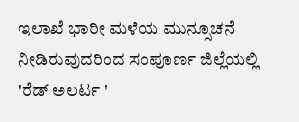ಇಲಾಖೆ ಭಾರೀ ಮಳೆಯ ಮುನ್ಸೂಚನೆ ನೀಡಿರುವುದರಿಂದ ಸಂಪೂರ್ಣ ಜಿಲ್ಲೆಯಲ್ಲಿ 'ರೆಡ್ ಅಲರ್ಟ '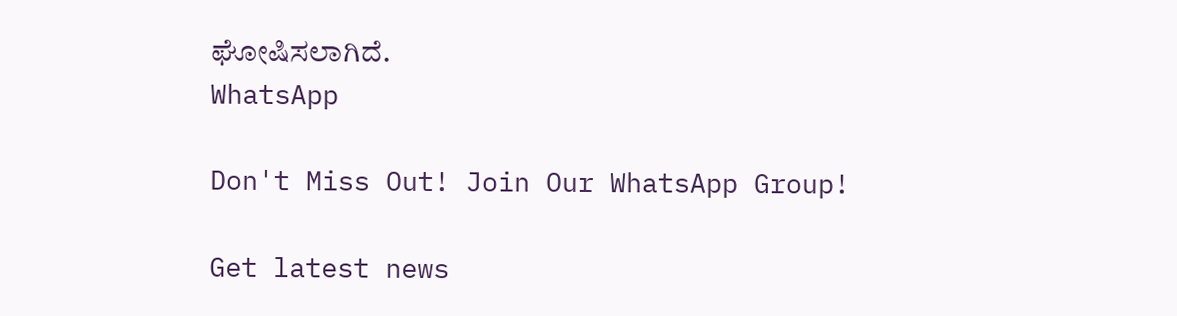ಘೋಷಿಸಲಾಗಿದೆ.
WhatsApp

Don't Miss Out! Join Our WhatsApp Group!

Get latest news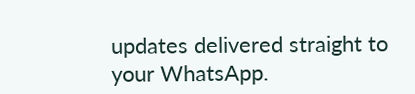updates delivered straight to your WhatsApp.